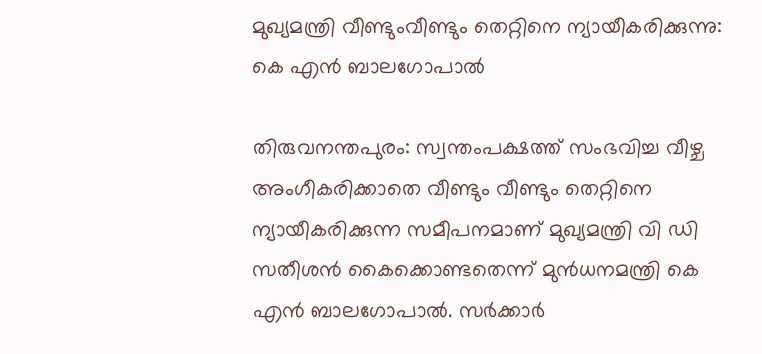മുഖ്യമന്ത്രി വീണ്ടുംവീണ്ടും തെറ്റിനെ ന്യായീകരിക്കുന്നു: കെ എൻ ബാലഗോപാൽ

തിരുവനന്തപുരം: സ്വന്തംപക്ഷത്ത് സംഭവിച്ച വീഴ്ച അംഗീകരിക്കാതെ വീണ്ടും വീണ്ടും തെറ്റിനെ ന്യായീകരിക്കുന്ന സമീപനമാണ് മുഖ്യമന്ത്രി വി ഡി സതീശൻ കൈക്കൊണ്ടതെന്ന് മുൻധനമന്ത്രി കെ എൻ ബാലഗോപാൽ. സർക്കാർ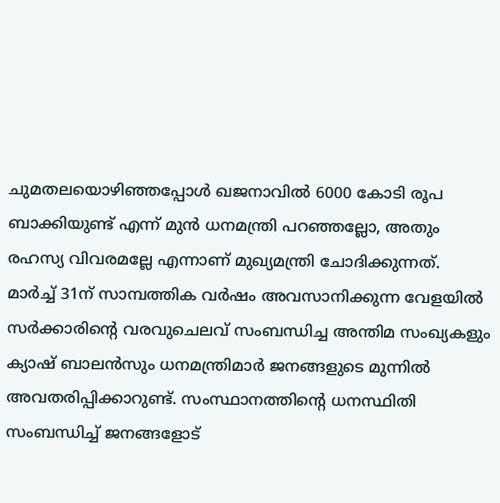ചുമതലയൊഴിഞ്ഞപ്പോൾ ഖജനാവിൽ 6000 കോടി രൂപ ബാക്കിയുണ്ട് എന്ന് മുൻ ധനമന്ത്രി പറഞ്ഞല്ലോ, അതും രഹസ്യ വിവരമല്ലേ എന്നാണ് മുഖ്യമന്ത്രി ചോദിക്കുന്നത്.
മാർച്ച് 31ന് സാമ്പത്തിക വർഷം അവസാനിക്കുന്ന വേളയിൽ സർക്കാരിന്റെ വരവുചെലവ് സംബന്ധിച്ച അന്തിമ സംഖ്യകളും ക്യാഷ് ബാലൻസും ധനമന്ത്രിമാർ ജനങ്ങളുടെ മുന്നിൽ അവതരിപ്പിക്കാറുണ്ട്. സംസ്ഥാനത്തിന്റെ ധനസ്ഥിതി സംബന്ധിച്ച് ജനങ്ങളോട്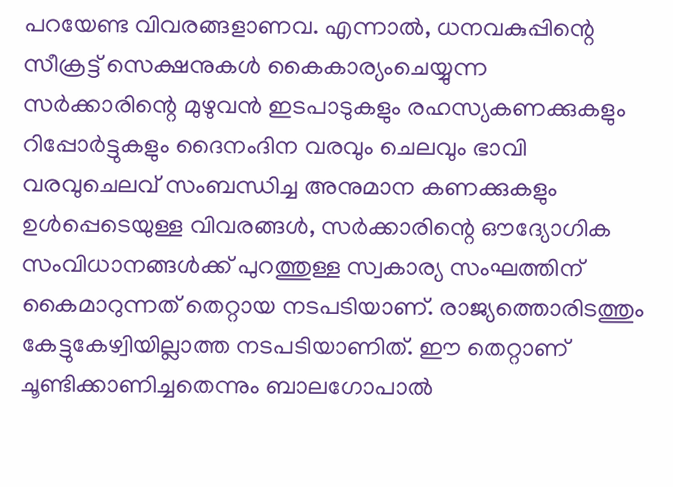പറയേണ്ട വിവരങ്ങളാണവ. എന്നാൽ, ധനവകുപ്പിന്റെ സീക്രട്ട് സെക്ഷനുകൾ കൈകാര്യംചെയ്യുന്ന സർക്കാരിന്റെ മുഴുവൻ ഇടപാടുകളും രഹസ്യകണക്കുകളും റിപ്പോർട്ടുകളും ദൈനംദിന വരവും ചെലവും ഭാവി വരവുചെലവ് സംബന്ധിച്ച അനുമാന കണക്കുകളും ഉൾപ്പെടെയുള്ള വിവരങ്ങൾ, സർക്കാരിന്റെ ഔദ്യോഗിക സംവിധാനങ്ങൾക്ക് പുറത്തുള്ള സ്വകാര്യ സംഘത്തിന് കൈമാറുന്നത് തെറ്റായ നടപടിയാണ്. രാജ്യത്തൊരിടത്തും കേട്ടുകേഴ്വിയില്ലാത്ത നടപടിയാണിത്. ഈ തെറ്റാണ് ചൂണ്ടിക്കാണിച്ചതെന്നും ബാലഗോപാൽ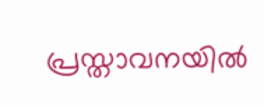പ്രസ്താവനയിൽ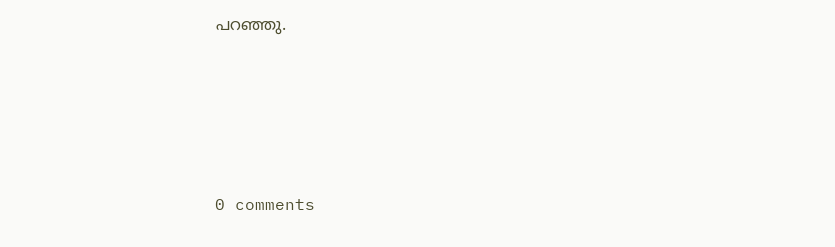പറഞ്ഞു.









0 comments